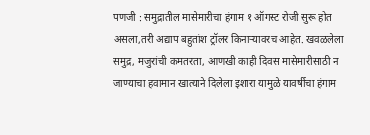पणजी : समुद्रातील मासेमारीचा हंगाम १ ऑगस्ट रोजी सुरू होत असला,तरी अद्याप बहुतांश ट्रॉलर किनाऱ्यावरच आहेत. खवळलेला समुद्र, मजुरांची कमतरता, आणखी काही दिवस मासेमारीसाठी न जाण्याचा हवामान खात्याने दिलेला इशारा यामुळे यावर्षीचा हंगाम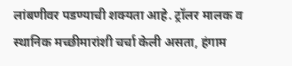लांबणीवर पडण्याची शक्यता आहे. ट्रॉलर मालक व स्थानिक मच्छीमारांशी चर्चा केली असता, हंगाम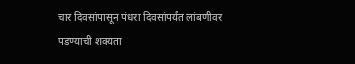चार दिवसांपासून पंधरा दिवसांपर्यंत लांबणीवर पडण्याची शक्यता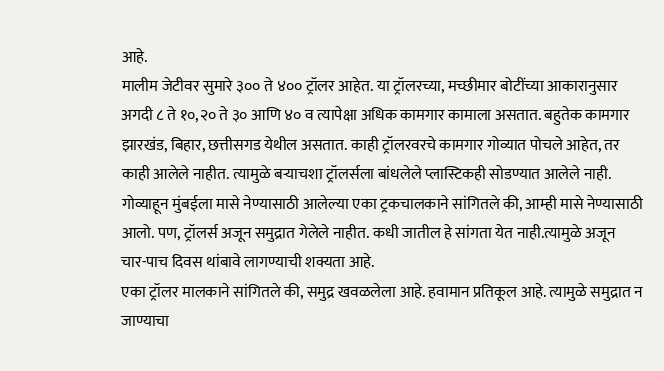आहे.
मालीम जेटीवर सुमारे ३०० ते ४०० ट्रॉलर आहेत. या ट्रॉलरच्या, मच्छीमार बोटींच्या आकारानुसार अगदी ८ ते १०,२० ते ३० आणि ४० व त्यापेक्षा अधिक कामगार कामाला असतात. बहुतेक कामगार झारखंड, बिहार, छत्तीसगड येथील असतात. काही ट्रॉलरवरचे कामगार गोव्यात पोचले आहेत, तर काही आलेले नाहीत. त्यामुळे बऱ्याचशा ट्रॉलर्सला बांधलेले प्लास्टिकही सोडण्यात आलेले नाही.
गोव्याहून मुंबईला मासे नेण्यासाठी आलेल्या एका ट्रकचालकाने सांगितले की, आम्ही मासे नेण्यासाठी आलो. पण, ट्रॉलर्स अजून समुद्रात गेलेले नाहीत. कधी जातील हे सांगता येत नाही.त्यामुळे अजून चार-पाच दिवस थांबावे लागण्याची शक्यता आहे.
एका ट्रॉलर मालकाने सांगितले की, समुद्र खवळलेला आहे. हवामान प्रतिकूल आहे. त्यामुळे समुद्रात न जाण्याचा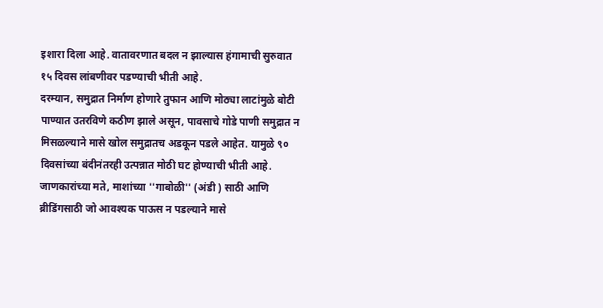इशारा दिला आहे. वातावरणात बदल न झाल्यास हंगामाची सुरुवात १५ दिवस लांबणीवर पडण्याची भीती आहे.
दरम्यान, समुद्रात निर्माण होणारे तुफान आणि मोठ्या लाटांमुळे बोटी पाण्यात उतरविणे कठीण झाले असून, पावसाचे गोडे पाणी समुद्रात न मिसळल्याने मासे खोल समुद्रातच अडकून पडले आहेत. यामुळे ९० दिवसांच्या बंदीनंतरही उत्पन्नात मोठी घट होण्याची भीती आहे. जाणकारांच्या मते, माशांच्या ''गाबोळी'' (अंडी ) साठी आणि ब्रीडिंगसाठी जो आवश्यक पाऊस न पडल्याने मासे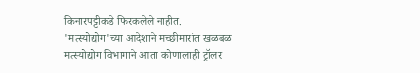किनारपट्टीकडे फिरकलेले नाहीत.
'मत्स्योद्योग'च्या आदेशाने मच्छीमारांत खळबळ
मत्स्योद्योग विभागाने आता कोणालाही ट्रॉलर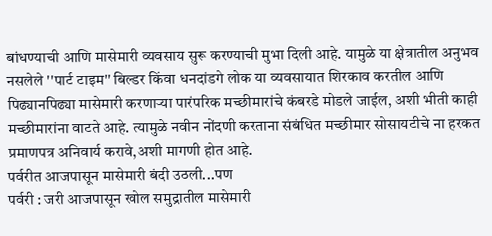बांधण्याची आणि मासेमारी व्यवसाय सुरू करण्याची मुभा दिली आहे. यामुळे या क्षेत्रातील अनुभव नसलेले ''पार्ट टाइम'' बिल्डर किंवा धनदांडगे लोक या व्यवसायात शिरकाव करतील आणि पिढ्यानपिढ्या मासेमारी करणाऱ्या पारंपरिक मच्छीमारांचे कंबरडे मोडले जाईल, अशी भीती काही मच्छीमारांना वाटते आहे. त्यामुळे नवीन नोंदणी करताना संबंधित मच्छीमार सोसायटीचे ना हरकत प्रमाणपत्र अनिवार्य करावे,अशी मागणी होत आहे.
पर्वरीत आजपासून मासेमारी बंदी उठली...पण
पर्वरी : जरी आजपासून खोल समुद्रातील मासेमारी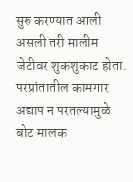सुरु करण्यात आली असली तरी मालीम जेटीवर शुकशुकाट होता. परप्रांतातील कामगार अद्याप न परतल्यामुळे बोट मालक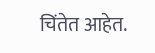चिंतेत आहेत.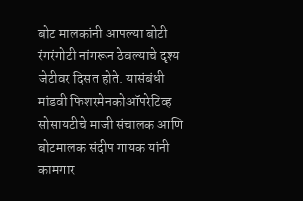बोट मालकांनी आपल्या बोटी रंगरंगोटी नांगरून ठेवल्याचे दृश्य जेटीवर दिसत होते. यासंबंधी मांडवी फिशरमेनकोऑपरेटिव्ह सोसायटीचे माजी संचालक आणि बोटमालक संदीप गायक यांनी कामगार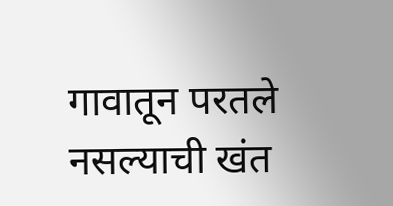गावातून परतले नसल्याची खंत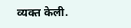व्यक्त केली.